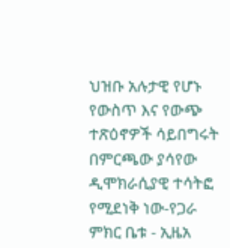ህዝቡ አሉታዊ የሆኑ የውስጥ እና የውጭ ተጽዕኖዎች ሳይበግሩት በምርጫው ያሳየው ዲሞክራሲያዊ ተሳትፎ የሚደነቅ ነው-የጋራ ምክር ቤቱ - ኢዜአ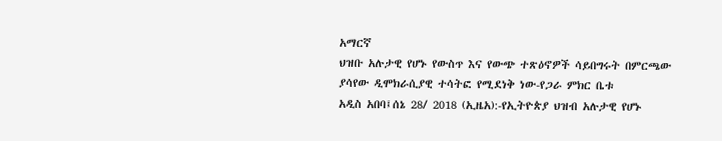አማርኛ
ህዝቡ አሉታዊ የሆኑ የውስጥ እና የውጭ ተጽዕኖዎች ሳይበግሩት በምርጫው ያሳየው ዲሞክራሲያዊ ተሳትፎ የሚደነቅ ነው-የጋራ ምክር ቤቱ
አዲስ አበባ፤ሰኔ 28/ 2018 (ኢዜአ):-የኢትዮጵያ ህዝብ አሉታዊ የሆኑ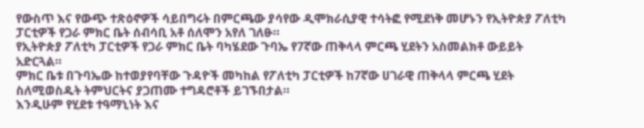የውስጥ እና የውጭ ተጽዕኖዎች ሳይበግሩት በምርጫው ያሳየው ዲሞክራሲያዊ ተሳትፎ የሚደነቅ መሆኑን የኢትዮጵያ ፖለቲካ ፓርቲዎች የጋራ ምክር ቤት ሰብሳቢ አቶ ሰለሞን አየለ ገለፁ።
የኢትዮጵያ ፖለቲካ ፓርቲዎች የጋራ ምክር ቤት ባካሄደው ጉባኤ የ7ኛው ጠቅላላ ምርጫ ሂደትን አስመልክቶ ውይይት አድርጓል።
ምክር ቤቱ በጉባኤው ከተወያየባቸው ጉዳዮች መካከል የፖለቲካ ፓርቲዎች ከ7ኛው ሀገራዊ ጠቅላላ ምርጫ ሂደት ስለሚወስዱት ትምህርትና ያጋጠሙ ተግዳሮቶች ይገኙበታል።
እንዲሁም የሂደቱ ተዓማኒነት እና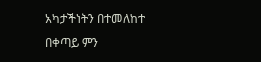አካታችነትን በተመለከተ በቀጣይ ምን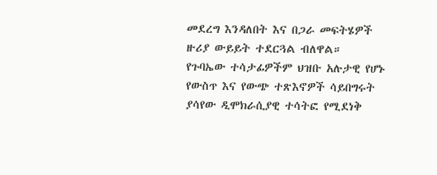መደረግ እንዳለበት እና በጋራ መፍትሄዎች ዙሪያ ውይይት ተደርጓል ብለዋል።
የጉባኤው ተሳታፊዎችም ህዝቡ አሉታዊ የሆኑ የውስጥ እና የውጭ ተጽእኖዎች ሳይበግሩት ያሳየው ዲሞክራሲያዊ ተሳትፎ የሚደነቅ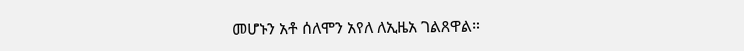መሆኑን አቶ ሰለሞን አየለ ለኢዜአ ገልጸዋል።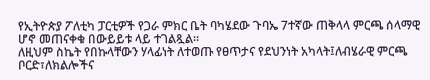የኢትዮጵያ ፖለቲካ ፓርቲዎች የጋራ ምክር ቤት ባካሄደው ጉባኤ 7ተኛው ጠቅላላ ምርጫ ሰላማዊ ሆኖ መጠናቀቁ በውይይቱ ላይ ተገልጿል።
ለዚህም ስኬት የበኩላቸውን ሃላፊነት ለተወጡ የፀጥታና የደህንነት አካላት፤ለብሄራዊ ምርጫ ቦርድ፣ለክልሎችና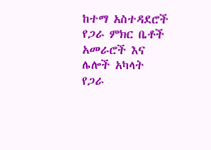ከተማ አስተዳደሮች የጋራ ምክር ቤቶች አመራሮች እና ሌሎች አካላት የጋራ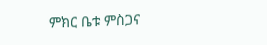ምክር ቤቱ ምስጋና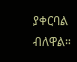ያቀርባል ብለዋል።